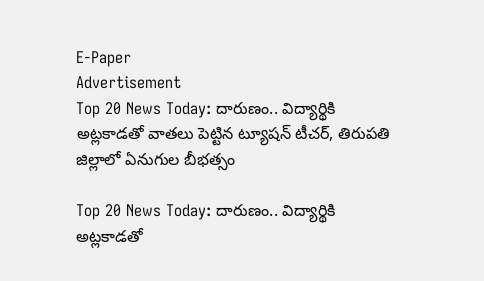E-Paper
Advertisement
Top 20 News Today: దారుణం.. విద్యార్థికి అట్లకాడతో వాతలు పెట్టిన ట్యూషన్ టీచర్, తిరుపతి జిల్లాలో ఏనుగుల బీభత్సం

Top 20 News Today: దారుణం.. విద్యార్థికి అట్లకాడతో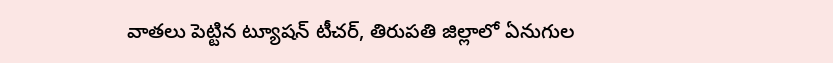వాతలు పెట్టిన ట్యూషన్ టీచర్, తిరుపతి జిల్లాలో ఏనుగుల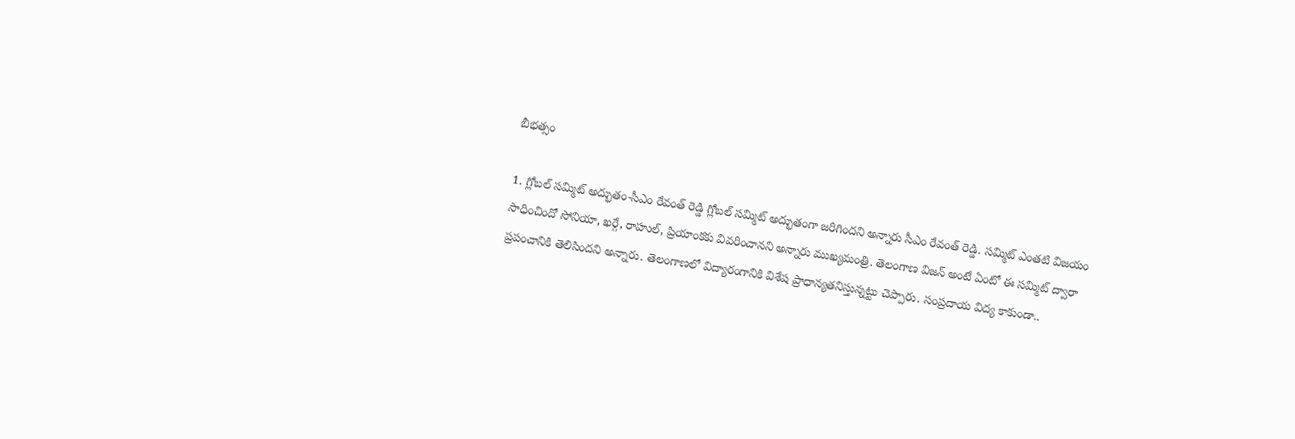బీభత్సం

1. గ్లోబల్ సమ్మిట్ అద్భుతం-సీఎం రేవంత్ రెడ్డి గ్లోబల్ సమ్మిట్ అద్భుతంగా జరిగిందని అన్నారు సీఎం రేవంత్ రెడ్డి. సమ్మిట్ ఎంతటి విజయం సాధించిందో సోనియా, ఖర్గే, రాహుల్, ప్రియాంకకు వివరించానని అన్నారు ముఖ్యమంత్రి. తెలంగాణ విజన్ అంటే ఏంటో ఈ సమ్మిట్ ద్వారా ప్రపంచానికి తెలిసిందని అన్నారు. తెలంగాణలో విద్యారంగానికి విశేష ప్రాధాన్యతనిస్తున్నట్టు చెప్పారు. సంప్రదాయ విద్య కాకుండా..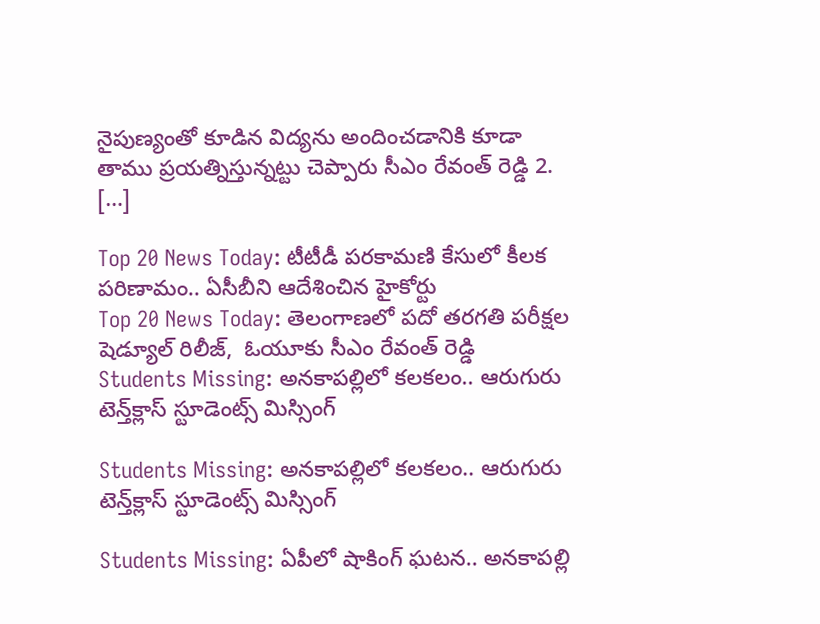నైపుణ్యంతో కూడిన విద్యను అందించడానికి కూడా తాము ప్రయత్నిస్తున్నట్టు చెప్పారు సీఎం రేవంత్ రెడ్డి 2. […]

Top 20 News Today: టీటీడీ పరకామణి కేసులో కీలక పరిణామం.. ఏసీబీని ఆదేశించిన హైకోర్టు
Top 20 News Today: తెలంగాణలో పదో తరగతి పరీక్షల షెడ్యూల్‌ రిలీజ్,  ఓయూకు సీఎం రేవంత్ రెడ్డి
Students Missing: అనకాపల్లిలో కలకలం.. ఆరుగురు టెన్త్‌క్లాస్‌ స్టూడెంట్స్‌ మిస్సింగ్‌

Students Missing: అనకాపల్లిలో కలకలం.. ఆరుగురు టెన్త్‌క్లాస్‌ స్టూడెంట్స్‌ మిస్సింగ్‌

Students Missing: ఏపీలో షాకింగ్ ఘటన.. అనకాపల్లి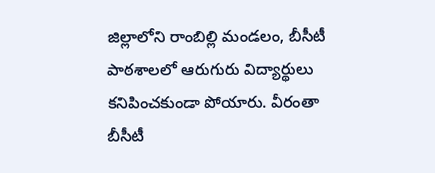జిల్లాలోని రాంబిల్లి మండలం, బీసీటీ పాఠశాలలో ఆరుగురు విద్యార్థులు కనిపించకుండా పోయారు. వీరంతా బీసీటీ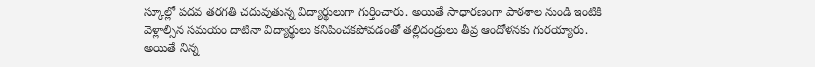స్కూల్లో పదవ తరగతి చదువుతున్న విద్యార్థులుగా గుర్తించారు. అయితే సాధారణంగా పాఠశాల నుండి ఇంటికి వెళ్లాల్సిన సమయం దాటినా విద్యార్థులు కనిపించకపోవడంతో తల్లిదండ్రులు తీవ్ర ఆందోళనకు గురయ్యారు. అయితే నిన్న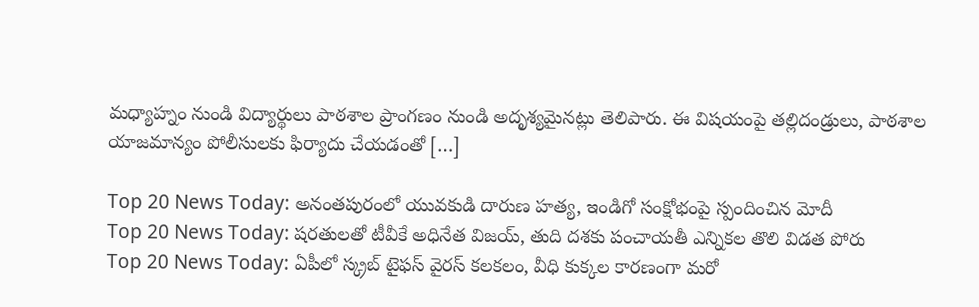మధ్యాహ్నం నుండి విద్యార్థులు పాఠశాల ప్రాంగణం నుండి అదృశ్యమైనట్లు తెలిపారు. ఈ విషయంపై తల్లిదండ్రులు, పాఠశాల యాజమాన్యం పోలీసులకు ఫిర్యాదు చేయడంతో […]

Top 20 News Today: అనంతపురంలో యువకుడి దారుణ హత్య, ఇండిగో సంక్షోభంపై స్పందించిన మోదీ
Top 20 News Today: షరతులతో టీవీకే అధినేత విజయ్, తుది దశకు పంచాయతీ ఎన్నికల తొలి విడత పోరు
Top 20 News Today: ఏపీలో స్క్రబ్ టైఫస్ వైరస్ కలకలం, వీధి కుక్కల కారణంగా మరో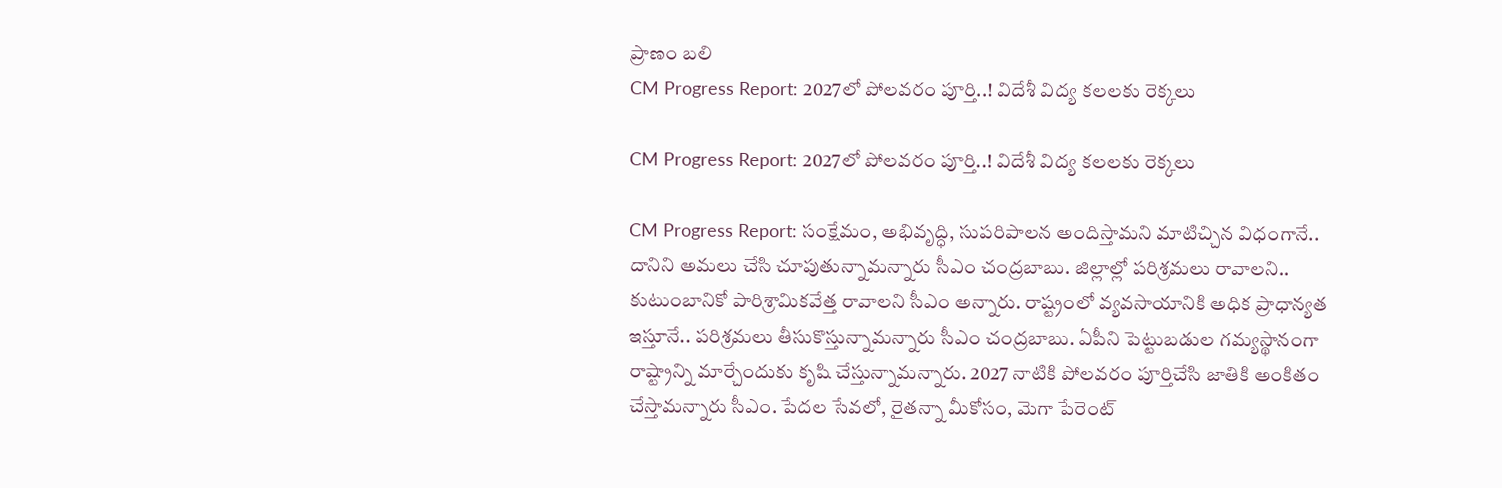ప్రాణం బలి
CM Progress Report: 2027లో పోలవరం పూర్తి..! విదేశీ విద్య కలలకు రెక్కలు

CM Progress Report: 2027లో పోలవరం పూర్తి..! విదేశీ విద్య కలలకు రెక్కలు

CM Progress Report: సంక్షేమం, అభివృద్ధి, సుపరిపాలన అందిస్తామని మాటిచ్చిన విధంగానే.. దానిని అమలు చేసి చూపుతున్నామన్నారు సీఎం చంద్రబాబు. జిల్లాల్లో పరిశ్రమలు రావాలని.. కుటుంబానికో పారిశ్రామికవేత్త రావాలని సీఎం అన్నారు. రాష్ట్రంలో వ్యవసాయానికి అధిక ప్రాధాన్యత ఇస్తూనే.. పరిశ్రమలు తీసుకొస్తున్నామన్నారు సీఎం చంద్రబాబు. ఏపీని పెట్టుబడుల గమ్యస్థానంగా రాష్ట్రాన్ని మార్చేందుకు కృషి చేస్తున్నామన్నారు. 2027 నాటికి పోలవరం పూర్తిచేసి జాతికి అంకితం చేస్తామన్నారు సీఎం. పేదల సేవలో, రైతన్నా మీకోసం, మెగా పేరెంట్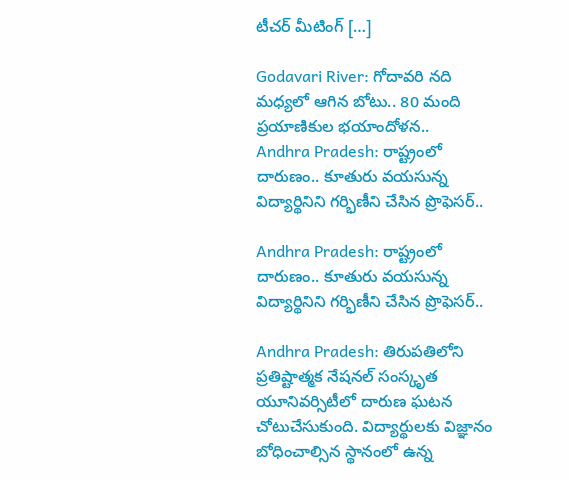టీచర్ మీటింగ్ […]

Godavari River: గోదావరి నది మధ్యలో ఆగిన బోటు.. 80 మంది ప్రయాణికుల భయాందోళన..
Andhra Pradesh: రాష్ట్రంలో దారుణం.. కూతురు వయసున్న విద్యార్థినిని గర్భిణీని చేసిన ప్రొఫెసర్..

Andhra Pradesh: రాష్ట్రంలో దారుణం.. కూతురు వయసున్న విద్యార్థినిని గర్భిణీని చేసిన ప్రొఫెసర్..

Andhra Pradesh: తిరుపతిలోని ప్రతిష్టాత్మక నేషనల్ సంస్కృత యూనివర్సిటీలో దారుణ ఘటన చోటుచేసుకుంది. విద్యార్థులకు విజ్ఞానం బోధించాల్సిన స్థానంలో ఉన్న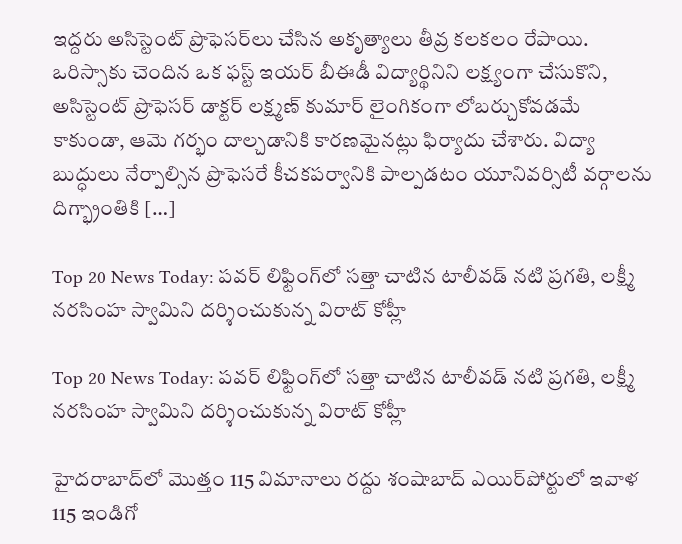ఇద్దరు అసిస్టెంట్ ప్రొఫెసర్‌లు చేసిన అకృత్యాలు తీవ్ర కలకలం రేపాయి. ఒరిస్సాకు చెందిన ఒక ఫస్ట్‌ ఇయర్ బీఈడీ విద్యార్థినిని లక్ష్యంగా చేసుకొని, అసిస్టెంట్ ప్రొఫెసర్ డాక్టర్ లక్ష్మణ్ కుమార్ లైంగికంగా లోబర్చుకోవడమే కాకుండా, ఆమె గర్భం దాల్చడానికి కారణమైనట్లు ఫిర్యాదు చేశారు. విద్యా బుద్ధులు నేర్పాల్సిన ప్రొఫెసరే కీచకపర్వానికి పాల్పడటం యూనివర్సిటీ వర్గాలను దిగ్భ్రాంతికి […]

Top 20 News Today: పవర్ లిఫ్టింగ్‌లో సత్తా చాటిన టాలీవడ్ నటి ప్రగతి, లక్ష్మీ నరసింహ స్వామిని దర్శించుకున్న విరాట్ కోహ్లీ

Top 20 News Today: పవర్ లిఫ్టింగ్‌లో సత్తా చాటిన టాలీవడ్ నటి ప్రగతి, లక్ష్మీ నరసింహ స్వామిని దర్శించుకున్న విరాట్ కోహ్లీ

హైదరాబాద్‌లో మొత్తం 115 విమానాలు రద్దు శంషాబాద్ ఎయిర్‌పోర్టులో ఇవాళ 115 ఇండిగో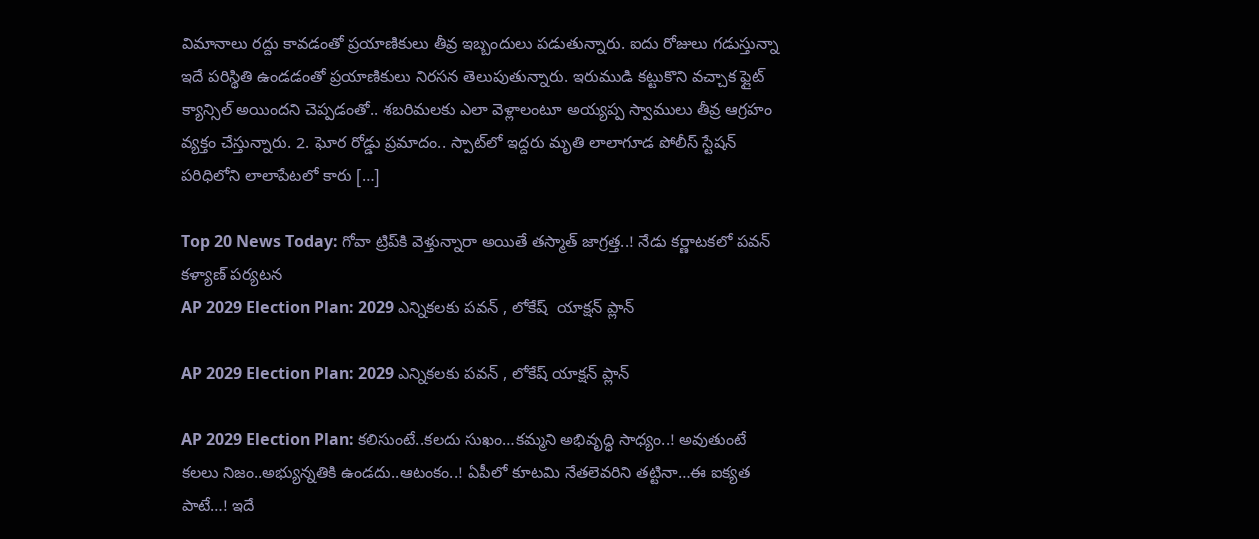విమానాలు రద్దు కావడంతో ప్రయాణికులు తీవ్ర ఇబ్బందులు పడుతున్నారు. ఐదు రోజులు గడుస్తున్నా ఇదే పరిస్థితి ఉండడంతో ప్రయాణికులు నిరసన తెలుపుతున్నారు. ఇరుముడి కట్టుకొని వచ్చాక ఫ్లైట్ క్యాన్సిల్ అయిందని చెప్పడంతో.. శబరిమలకు ఎలా వెళ్లాలంటూ అయ్యప్ప స్వాములు తీవ్ర ఆగ్రహం వ్యక్తం చేస్తున్నారు. 2. ఘోర రోడ్డు ప్రమాదం.. స్పాట్‌లో ఇద్దరు మృతి లాలాగూడ పోలీస్ స్టేషన్ పరిధిలోని లాలాపేటలో కారు […]

Top 20 News Today: గోవా ట్రిప్‌కి వెళ్తున్నారా అయితే తస్మాత్ జాగ్రత్త..! నేడు కర్ణాటకలో పవన్ కళ్యాణ్ పర్యటన
AP 2029 Election Plan: 2029 ఎన్నికలకు పవన్ , లోకేష్  యాక్షన్ ప్లాన్‌

AP 2029 Election Plan: 2029 ఎన్నికలకు పవన్ , లోకేష్ యాక్షన్ ప్లాన్‌

AP 2029 Election Plan: కలిసుంటే..కలదు సుఖం…కమ్మని అభివృద్ధి సాధ్యం..! అవుతుంటే కలలు నిజం..అభ్యున్నతికి ఉండదు..ఆటంకం..! ఏపీలో కూటమి నేతలెవరిని తట్టినా…ఈ ఐక్యత పాటే…! ఇదే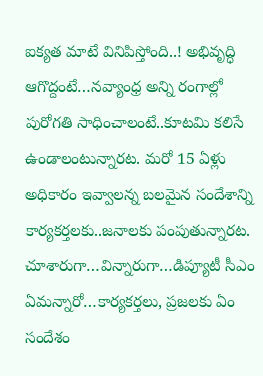ఐక్యత మాటే వినిపిస్తోంది..! అభివృద్ధి ఆగొద్దంటే…నవ్యాంధ్ర అన్ని రంగాల్లో పురోగతి సాధించాలంటే..కూటమి కలిసే ఉండాలంటున్నారట. మరో 15 ఏళ్లు అధికారం ఇవ్వాలన్న బలమైన సందేశాన్ని కార్యకర్తలకు..జనాలకు పంపుతున్నారట. చూశారుగా…విన్నారుగా…డిప్యూటీ సీఎం ఏమన్నారో…కార్యకర్తలు, ప్రజలకు ఏం సందేశం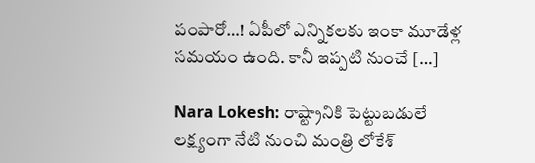పంపారో…! ఏపీలో ఎన్నికలకు ఇంకా మూడేళ్ల సమయం ఉంది. కానీ ఇప్పటి నుంచే […]

Nara Lokesh: రాష్ట్రానికి పెట్టుబడులే లక్ష్యంగా నేటి నుంచి మంత్రి లోకేశ్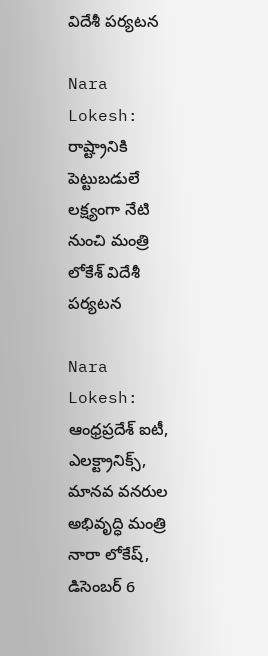విదేశీ పర్యటన

Nara Lokesh: రాష్ట్రానికి పెట్టుబడులే లక్ష్యంగా నేటి నుంచి మంత్రి లోకేశ్ విదేశీ పర్యటన

Nara Lokesh: ఆంధ్రప్రదేశ్ ఐటీ, ఎలక్ట్రానిక్స్, మానవ వనరుల అభివృద్ధి మంత్రి నారా లోకేష్, డిసెంబర్ 6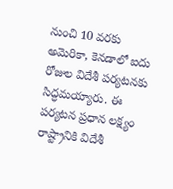నుంచి 10 వరకు అమెరికా, కెనడాలో ఐదు రోజుల విదేశీ పర్యటనకు సిద్ధమయ్యారు. ఈ పర్యటన ప్రధాన లక్ష్యం రాష్ట్రానికి విదేశీ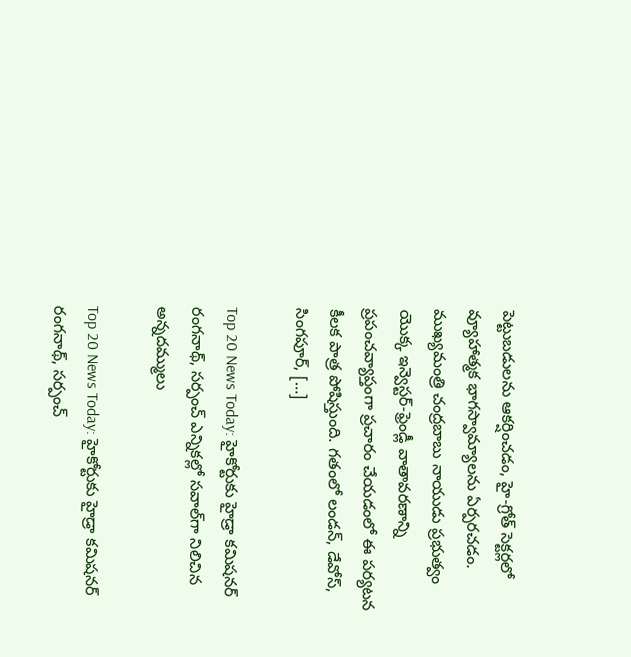పెట్టుబడులను ఆకర్షించడం, హై-గ్రోత్ సెక్టర్లలో వ్యూహాత్మక భాగస్వామ్యాలను ఏర్పరచడం. ముఖ్యమంత్రి చంద్రబాబు నాయుడు ప్రభుత్వం యొక్క ఇన్వెస్టర్-ఫ్రెండ్లీ వాతావరణాన్ని ప్రపంచవ్యాప్తంగా ప్రచారం చేయడంలో ఈ పర్యటన కీలక పాత్ర పోషిస్తుంది. గతంలో లండన్, డేవోస్, సింగపూర్, […]

Top 20 News Today: హైకోర్టుకు హైడ్రా కమిషనర్ రంగనాథ్, సర్పంచ్ ఎన్నికల్లో సవాల్‌గా నిలిచిన అన్నదమ్ములు

Top 20 News Today: హైకోర్టుకు హైడ్రా కమిషనర్ రంగనాథ్, సర్పంచ్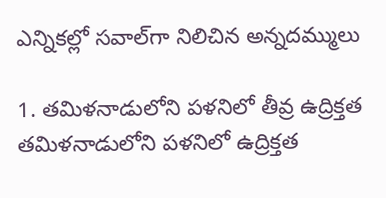ఎన్నికల్లో సవాల్‌గా నిలిచిన అన్నదమ్ములు

1. తమిళనాడులోని పళనిలో తీవ్ర ఉద్రిక్తత తమిళనాడులోని పళనిలో ఉద్రిక్తత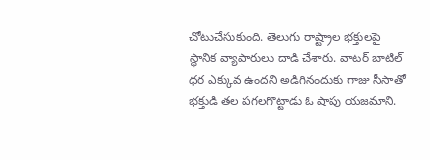చోటుచేసుకుంది. తెలుగు రాష్ట్రాల భక్తులపై స్థానిక వ్యాపారులు దాడి చేశారు. వాటర్ బాటిల్ ధర ఎక్కువ ఉందని అడిగినందుకు గాజు సీసాతో భక్తుడి తల పగలగొట్టాడు ఓ షాపు యజమాని.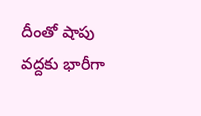దీంతో షాపు వద్దకు భారీగా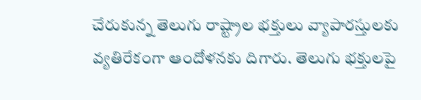చేరుకున్న తెలుగు రాష్ట్రాల భక్తులు వ్యాపారస్తులకు వ్యతిరేకంగా ఆందోళనకు దిగారు. తెలుగు భక్తులపై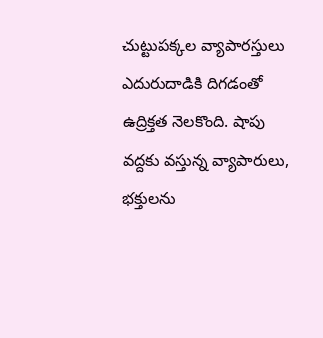చుట్టుపక్కల వ్యాపారస్తులు ఎదురుదాడికి దిగడంతో ఉద్రిక్తత నెలకొంది. షాపు వద్దకు వస్తున్న వ్యాపారులు, భక్తులను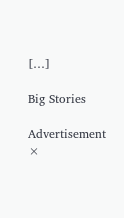[…]

Big Stories

Advertisement
×